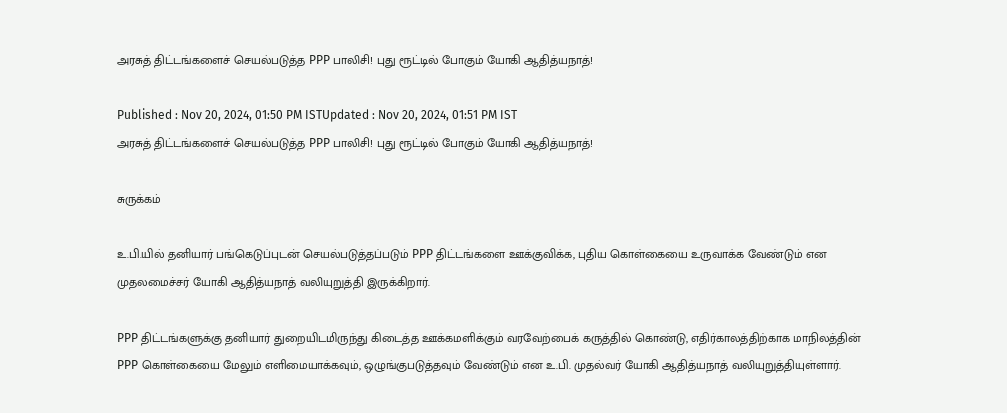அரசுத் திட்டங்களைச் செயல்படுத்த PPP பாலிசி! புது ரூட்டில் போகும் யோகி ஆதித்யநாத்!

Published : Nov 20, 2024, 01:50 PM ISTUpdated : Nov 20, 2024, 01:51 PM IST
அரசுத் திட்டங்களைச் செயல்படுத்த PPP பாலிசி! புது ரூட்டில் போகும் யோகி ஆதித்யநாத்!

சுருக்கம்

உ.பி.யில் தனியார் பங்கெடுப்புடன் செயல்படுத்தப்படும் PPP திட்டங்களை ஊக்குவிக்க, புதிய கொள்கையை உருவாக்க வேண்டும் என முதலமைச்சர் யோகி ஆதித்யநாத் வலியுறுத்தி இருக்கிறார்.

PPP திட்டங்களுக்கு தனியார் துறையிடமிருந்து கிடைத்த ஊக்கமளிக்கும் வரவேற்பைக் கருத்தில் கொண்டு, எதிர்காலத்திற்காக மாநிலத்தின் PPP கொள்கையை மேலும் எளிமையாக்கவும், ஒழுங்குபடுத்தவும் வேண்டும் என உ.பி. முதல்வர் யோகி ஆதித்யநாத் வலியுறுத்தியுள்ளார்.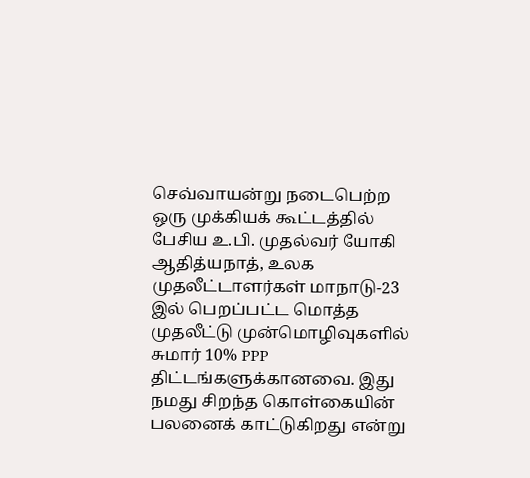செவ்வாயன்று நடைபெற்ற ஒரு முக்கியக் கூட்டத்தில் பேசிய உ.பி. முதல்வர் யோகி ஆதித்யநாத், உலக முதலீட்டாளர்கள் மாநாடு-23 இல் பெறப்பட்ட மொத்த முதலீட்டு முன்மொழிவுகளில் சுமார் 10% PPP திட்டங்களுக்கானவை. இது நமது சிறந்த கொள்கையின் பலனைக் காட்டுகிறது என்று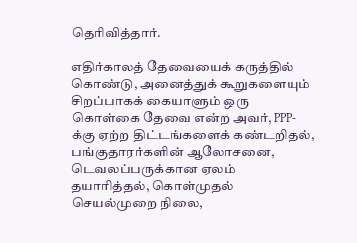தெரிவித்தார்.

எதிர்காலத் தேவையைக் கருத்தில் கொண்டு, அனைத்துக் கூறுகளையும் சிறப்பாகக் கையாளும் ஒரு கொள்கை தேவை என்ற அவர், PPP-க்கு ஏற்ற திட்டங்களைக் கண்டறிதல், பங்குதாரர்களின் ஆலோசனை, டெவலப்பருக்கான ஏலம் தயாரித்தல், கொள்முதல் செயல்முறை நிலை,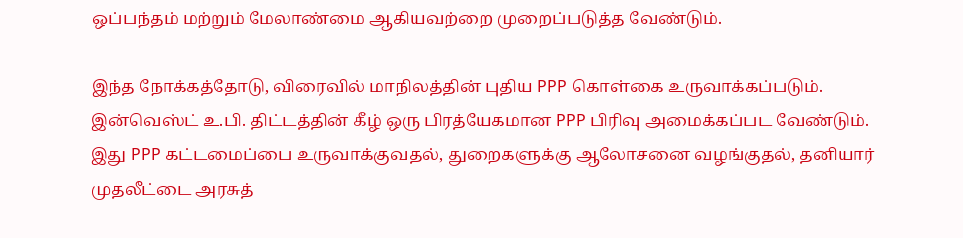ஒப்பந்தம் மற்றும் மேலாண்மை ஆகியவற்றை முறைப்படுத்த வேண்டும்.

இந்த நோக்கத்தோடு, விரைவில் மாநிலத்தின் புதிய PPP கொள்கை உருவாக்கப்படும். இன்வெஸ்ட் உ.பி. திட்டத்தின் கீழ் ஒரு பிரத்யேகமான PPP பிரிவு அமைக்கப்பட வேண்டும். இது PPP கட்டமைப்பை உருவாக்குவதல், துறைகளுக்கு ஆலோசனை வழங்குதல், தனியார் முதலீட்டை அரசுத்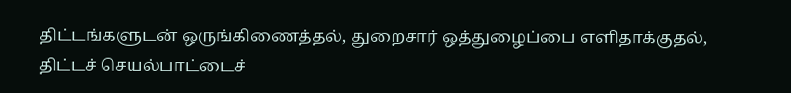திட்டங்களுடன் ஒருங்கிணைத்தல், துறைசார் ஒத்துழைப்பை எளிதாக்குதல், திட்டச் செயல்பாட்டைச்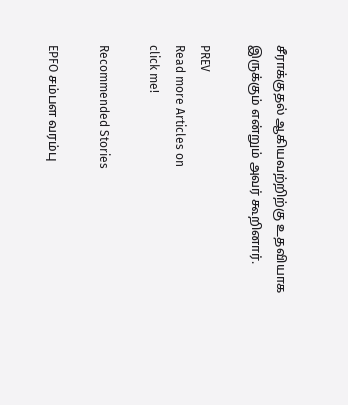சீராக்குதல் ஆகியவற்றிற்கு உதவியாக இருக்கும் என்றும் அவர் கூறினார்.

PREV
Read more Articles on
click me!

Recommended Stories

EPFO சம்பள வரம்பு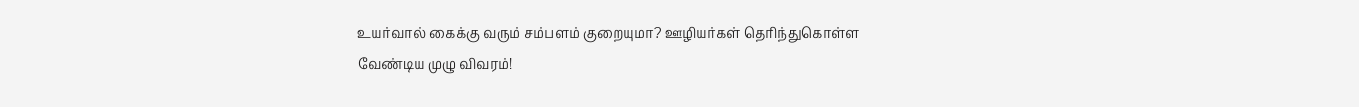உயர்வால் கைக்கு வரும் சம்பளம் குறையுமா? ஊழியர்கள் தெரிந்துகொள்ள வேண்டிய முழு விவரம்!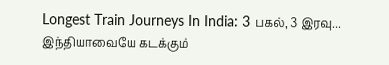Longest Train Journeys In India: 3 பகல், 3 இரவு... இந்தியாவையே கடக்கும்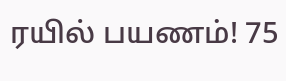ரயில் பயணம்! 75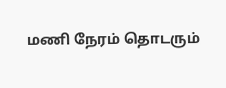மணி நேரம் தொடரும்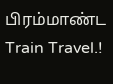பிரம்மாண்ட Train Travel.!